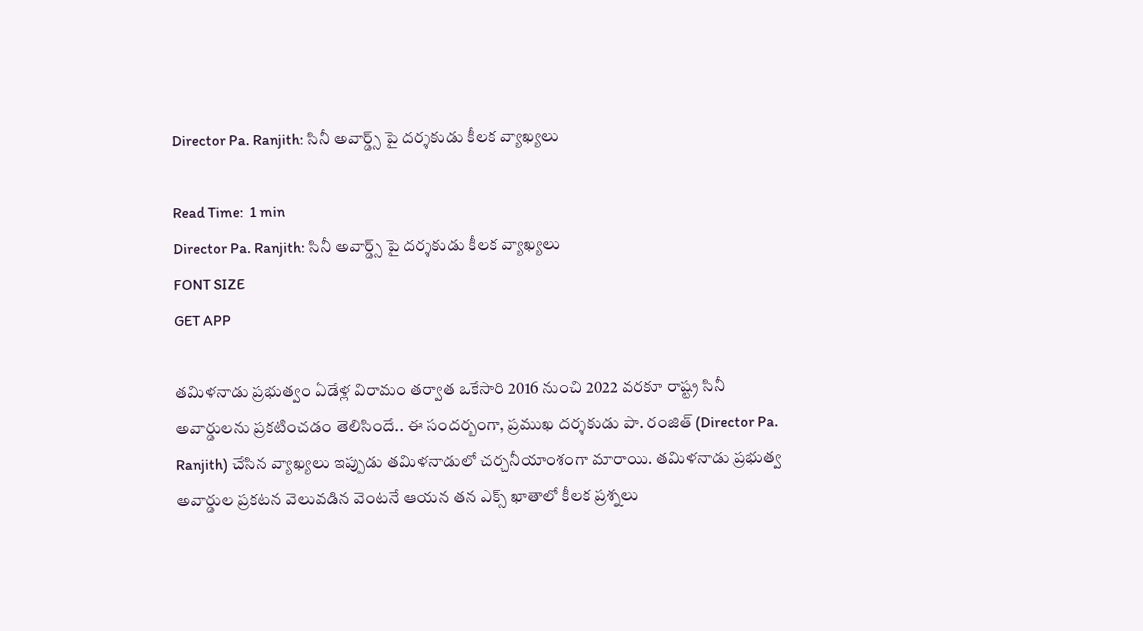Director Pa. Ranjith: సినీ అవార్డ్స్ పై దర్శకుడు కీలక వ్యాఖ్యలు

Read Time:  1 min
Director Pa. Ranjith: సినీ అవార్డ్స్ పై దర్శకుడు కీలక వ్యాఖ్యలు
FONT SIZE
GET APP

తమిళనాడు ప్రభుత్వం ఏడేళ్ల విరామం తర్వాత ఒకేసారి 2016 నుంచి 2022 వరకూ రాష్ట్ర సినీ అవార్డులను ప్రకటించడం తెలిసిందే.. ఈ సందర్బంగా, ప్రముఖ దర్శకుడు పా. రంజిత్ (Director Pa. Ranjith) చేసిన వ్యాఖ్యలు ఇప్పుడు తమిళనాడులో చర్చనీయాంశంగా మారాయి. తమిళనాడు ప్రభుత్వ అవార్డుల ప్రకటన వెలువడిన వెంటనే ఆయన తన ఎక్స్ ఖాతాలో కీలక ప్రశ్నలు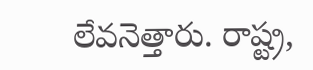లేవనెత్తారు. రాష్ట్ర,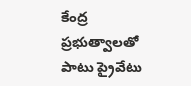కేంద్ర ప్రభుత్వాలతో పాటు ప్రైవేటు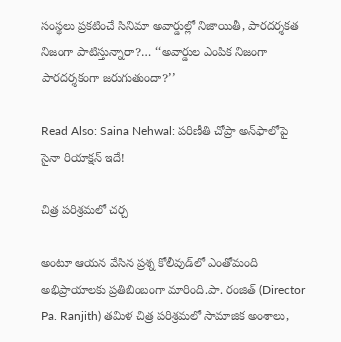సంస్థలు ప్రకటించే సినిమా అవార్డుల్లో నిజాయితీ, పారదర్శకత నిజంగా పాటిస్తున్నారా?… ‘‘అవార్డుల ఎంపిక నిజంగా పారదర్శకంగా జరుగుతుందా?’’

Read Also: Saina Nehwal: పరిణీతి చోప్రా అన్‌ఫాలోపై సైనా రియాక్షన్ ఇదే!

చిత్ర పరిశ్రమలో చర్చ

అంటూ ఆయన వేసిన ప్రశ్న కోలీవుడ్‌లో ఎంతోమంది అభిప్రాయాలకు ప్రతిబింబంగా మారింది.పా. రంజిత్ (Director Pa. Ranjith) తమిళ చిత్ర పరిశ్రమలో సామాజిక అంశాలు,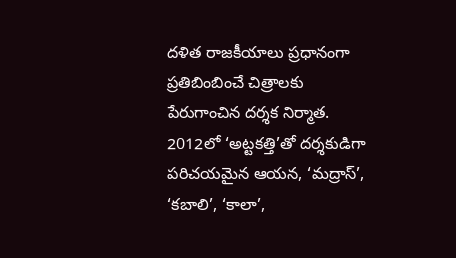దళిత రాజకీయాలు ప్రధానంగా ప్రతిబింబించే చిత్రాలకు పేరుగాంచిన దర్శక నిర్మాత. 2012లో ‘అట్టకత్తి’తో దర్శకుడిగా పరిచయమైన ఆయన, ‘మద్రాస్’, ‘కబాలి’, ‘కాలా’,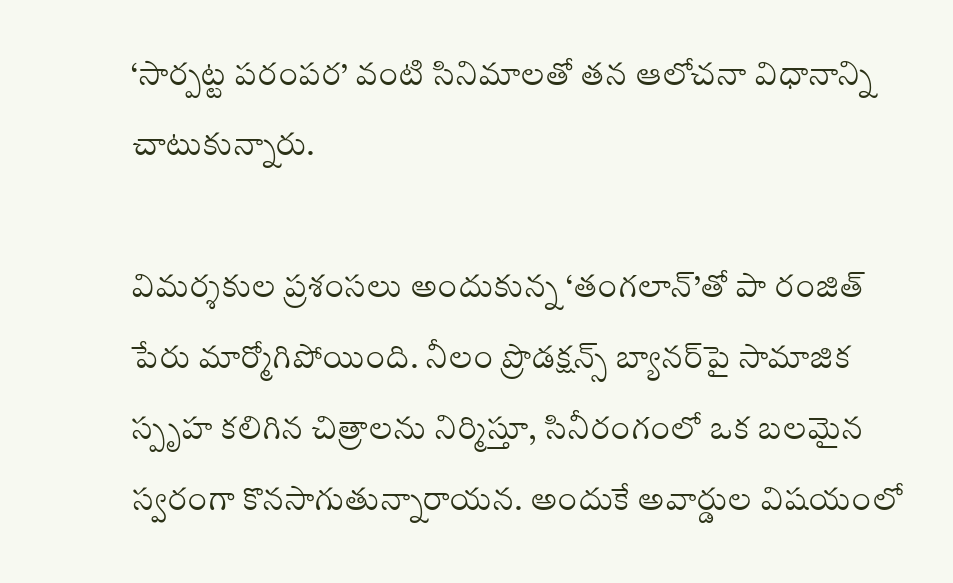‘సార్పట్ట పరంపర’ వంటి సినిమాలతో తన ఆలోచనా విధానాన్ని చాటుకున్నారు.

విమర్శకుల ప్రశంసలు అందుకున్న ‘తంగలాన్’తో పా రంజిత్ పేరు మార్మోగిపోయింది. నీలం ప్రొడక్షన్స్ బ్యానర్‌పై సామాజిక స్పృహ కలిగిన చిత్రాలను నిర్మిస్తూ, సినీరంగంలో ఒక బలమైన స్వరంగా కొనసాగుతున్నారాయన. అందుకే అవార్డుల విషయంలో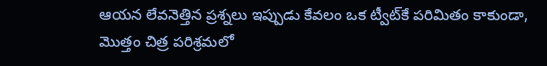ఆయన లేవనెత్తిన ప్రశ్నలు ఇప్పుడు కేవలం ఒక ట్వీట్‌కే పరిమితం కాకుండా, మొత్తం చిత్ర పరిశ్రమలో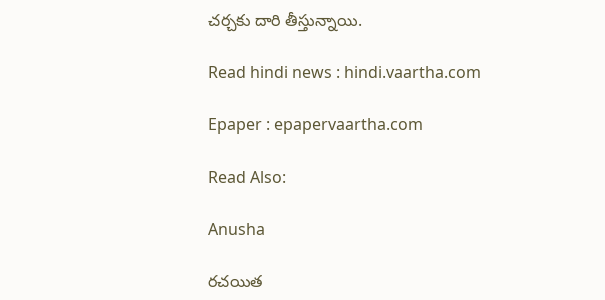చర్చకు దారి తీస్తున్నాయి.

Read hindi news : hindi.vaartha.com

Epaper : epapervaartha.com

Read Also:

Anusha

రచయిత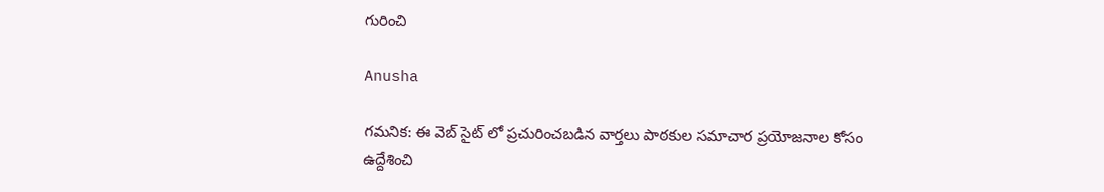గురించి

Anusha

గమనిక: ఈ వెబ్ సైట్ లో ప్రచురించబడిన వార్తలు పాఠకుల సమాచార ప్రయోజనాల కోసం ఉద్దేశించి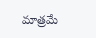మాత్రమే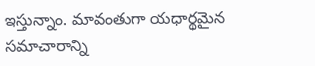ఇస్తున్నాం. మావంతుగా యధార్థమైన సమాచారాన్ని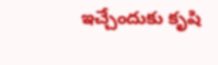ఇచ్చేందుకు కృషి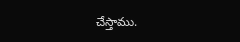చేస్తాము.